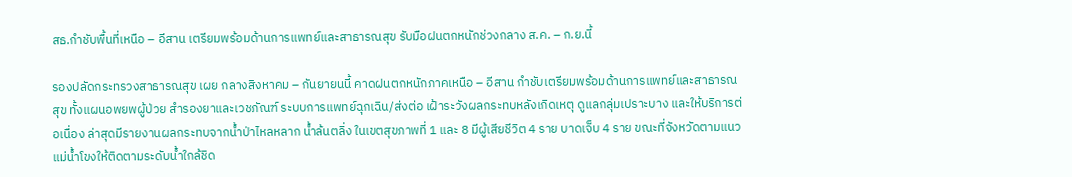สธ.กำชับพื้นที่เหนือ – อีสาน เตรียมพร้อมด้านการแพทย์และสาธารณสุข รับมือฝนตกหนักช่วงกลาง ส.ค. – ก.ย.นี้

รองปลัดกระทรวงสาธารณสุข เผย กลางสิงหาคม – กันยายนนี้ คาดฝนตกหนักภาคเหนือ – อีสาน กำชับเตรียมพร้อมด้านการแพทย์และสาธารณสุข ทั้งแผนอพยพผู้ป่วย สำรองยาและเวชภัณฑ์ ระบบการแพทย์ฉุกเฉิน/ส่งต่อ เฝ้าระวังผลกระทบหลังเกิดเหตุ ดูแลกลุ่มเปราะบาง และให้บริการต่อเนื่อง ล่าสุดมีรายงานผลกระทบจากน้ำป่าไหลหลาก น้ำล้นตลิ่ง ในเขตสุขภาพที่ 1 และ 8 มีผู้เสียชีวิต 4 ราย บาดเจ็บ 4 ราย ขณะที่จังหวัดตามแนวแม่น้ำโขงให้ติดตามระดับน้ำใกล้ชิด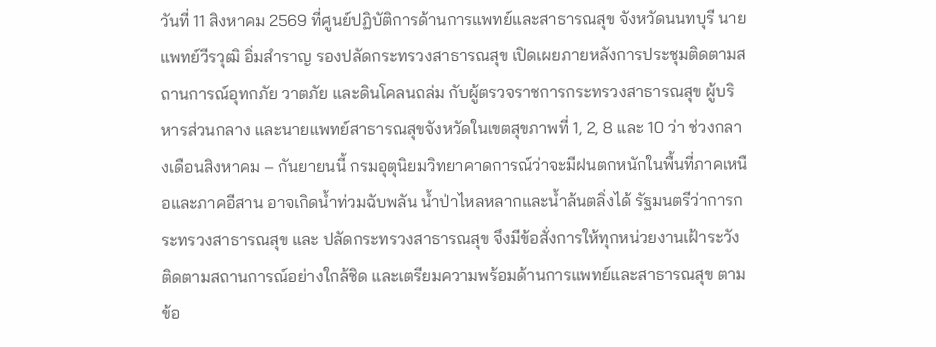วันที่ 11 สิงหาคม 2569 ที่ศูนย์ปฏิบัติการด้านการแพทย์และสาธารณสุข จังหวัดนนทบุรี นายแพทย์วีรวุฒิ อิ่มสำราญ รองปลัดกระทรวงสาธารณสุข เปิดเผยภายหลังการประชุมติดตามสถานการณ์อุทกภัย วาตภัย และดินโคลนถล่ม กับผู้ตรวจราชการกระทรวงสาธารณสุข ผู้บริหารส่วนกลาง และนายแพทย์สาธารณสุขจังหวัดในเขตสุขภาพที่ 1, 2, 8 และ 10 ว่า ช่วงกลางเดือนสิงหาคม – กันยายนนี้ กรมอุตุนิยมวิทยาคาดการณ์ว่าจะมีฝนตกหนักในพื้นที่ภาคเหนือและภาคอีสาน อาจเกิดน้ำท่วมฉับพลัน น้ำป่าไหลหลากและน้ำล้นตลิ่งได้ รัฐมนตรีว่าการกระทรวงสาธารณสุข และ ปลัดกระทรวงสาธารณสุข จึงมีข้อสั่งการให้ทุกหน่วยงานเฝ้าระวัง ติดตามสถานการณ์อย่างใกล้ชิด และเตรียมความพร้อมด้านการแพทย์และสาธารณสุข ตามข้อ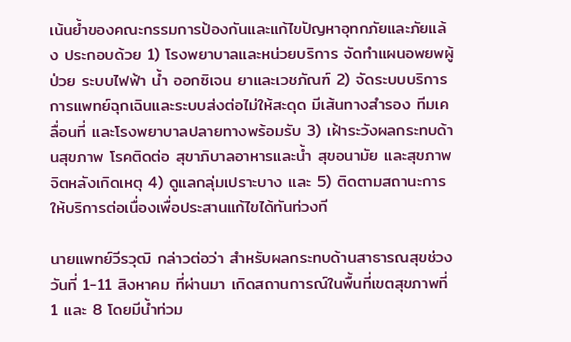เน้นย้ำของคณะกรรมการป้องกันและแก้ไขปัญหาอุทกภัยและภัยแล้ง ประกอบด้วย 1) โรงพยาบาลและหน่วยบริการ จัดทำแผนอพยพผู้ป่วย ระบบไฟฟ้า น้ำ ออกซิเจน ยาและเวชภัณฑ์ 2) จัดระบบบริการการแพทย์ฉุกเฉินและระบบส่งต่อไม่ให้สะดุด มีเส้นทางสำรอง ทีมเคลื่อนที่ และโรงพยาบาลปลายทางพร้อมรับ 3) เฝ้าระวังผลกระทบด้านสุขภาพ โรคติดต่อ สุขาภิบาลอาหารและน้ำ สุขอนามัย และสุขภาพจิตหลังเกิดเหตุ 4) ดูแลกลุ่มเปราะบาง และ 5) ติดตามสถานะการให้บริการต่อเนื่องเพื่อประสานแก้ไขได้ทันท่วงที

นายแพทย์วีรวุฒิ กล่าวต่อว่า สำหรับผลกระทบด้านสาธารณสุขช่วงวันที่ 1-11 สิงหาคม ที่ผ่านมา เกิดสถานการณ์ในพื้นที่เขตสุขภาพที่ 1 และ 8 โดยมีน้ำท่วม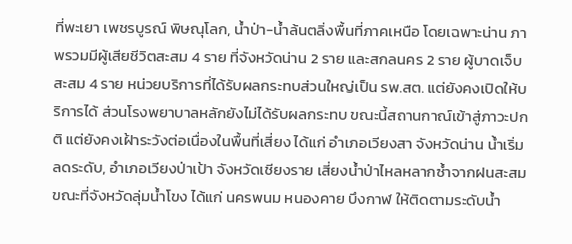ที่พะเยา เพชรบูรณ์ พิษณุโลก, น้ำป่า-น้ำล้นตลิ่งพื้นที่ภาคเหนือ โดยเฉพาะน่าน ภาพรวมมีผู้เสียชีวิตสะสม 4 ราย ที่จังหวัดน่าน 2 ราย และสกลนคร 2 ราย ผู้บาดเจ็บสะสม 4 ราย หน่วยบริการที่ได้รับผลกระทบส่วนใหญ่เป็น รพ.สต. แต่ยังคงเปิดให้บริการได้ ส่วนโรงพยาบาลหลักยังไม่ได้รับผลกระทบ ขณะนี้สถานกาณ์เข้าสู่ภาวะปกติ แต่ยังคงเฝ้าระวังต่อเนื่องในพื้นที่เสี่ยง ได้แก่ อำเภอเวียงสา จังหวัดน่าน น้ำเริ่มลดระดับ, อำเภอเวียงป่าเป้า จังหวัดเชียงราย เสี่ยงน้ำป่าไหลหลากซ้ำจากฝนสะสม ขณะที่จังหวัดลุ่มน้ำโขง ได้แก่ นครพนม หนองคาย บึงกาฬ ให้ติดตามระดับน้ำ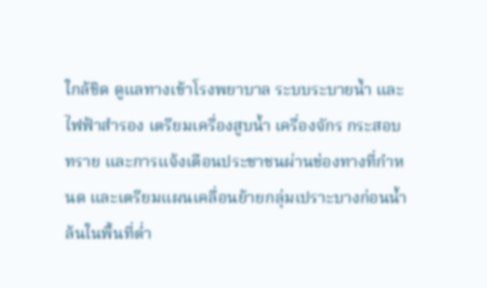ใกล้ชิด ดูแลทางเข้าโรงพยาบาล ระบบระบายน้ำ และไฟฟ้าสำรอง เตรียมเครื่องสูบน้ำ เครื่องจักร กระสอบทราย และการแจ้งเตือนประชาชนผ่านช่องทางที่กำหนด และเตรียมแผนเคลื่อนย้ายกลุ่มเปราะบางก่อนน้ำล้นในพื้นที่ต่ำ